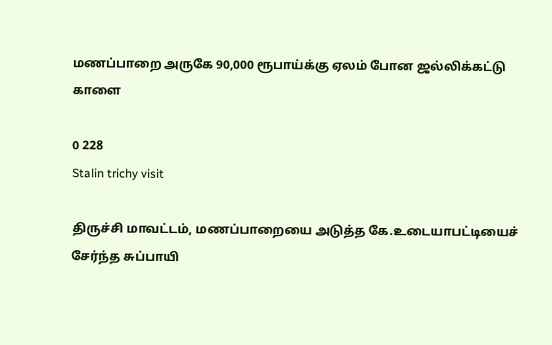மணப்பாறை அருகே 90,000 ரூபாய்க்கு ஏலம் போன ஜல்லிக்கட்டு காளை

0 228
Stalin trichy visit

திருச்சி மாவட்டம், மணப்பாறையை அடுத்த கே.உடையாபட்டியைச் சேர்ந்த சுப்பாயி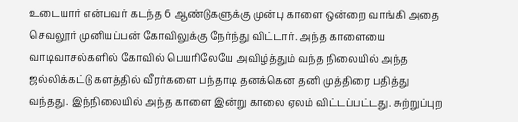உடையார் என்பவர் கடந்த 6 ஆண்டுகளுக்கு முன்பு காளை ஒன்றை வாங்கி அதை செவலூர் முனியப்பன் கோவிலுக்கு நேர்ந்து விட்டார். அந்த காளையை வாடிவாசல்களில் கோவில் பெயரிலேயே அவிழ்த்தும் வந்த நிலையில் அந்த ஜல்லிக்கட்டு களத்தில் வீரர்களை பந்தாடி தனக்கென தனி முத்திரை பதித்து வந்தது. இந்நிலையில் அந்த காளை இன்று காலை ஏலம் விட்டப்பட்டது. சுற்றுப்புற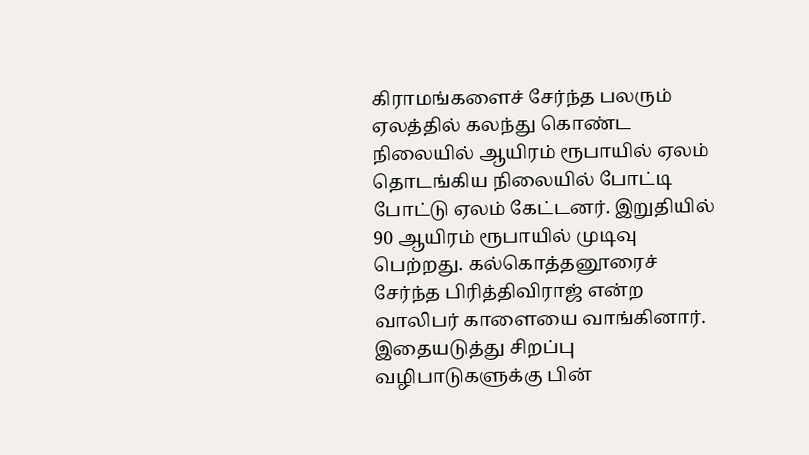கிராமங்களைச் சேர்ந்த பலரும் ஏலத்தில் கலந்து கொண்ட நிலையில் ஆயிரம் ரூபாயில் ஏலம் தொடங்கிய நிலையில் போட்டி போட்டு ஏலம் கேட்டனர். இறுதியில் 90 ஆயிரம் ரூபாயில் முடிவு பெற்றது. கல்கொத்தனூரைச் சேர்ந்த பிரித்திவிராஜ் என்ற வாலிபர் காளையை வாங்கினார். இதையடுத்து சிறப்பு வழிபாடுகளுக்கு பின்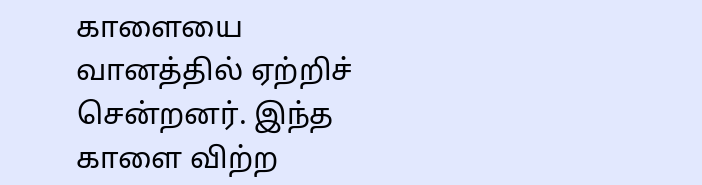காளையை வானத்தில் ஏற்றிச் சென்றனர். இந்த காளை விற்ற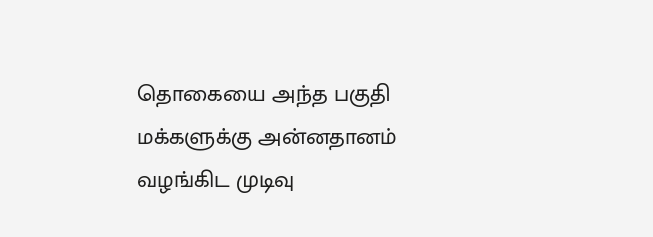தொகையை அந்த பகுதி மக்களுக்கு அன்னதானம் வழங்கிட முடிவு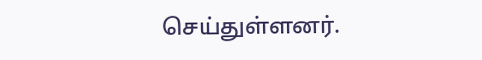செய்துள்ளனர்.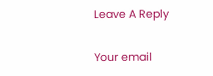Leave A Reply

Your email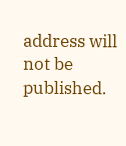address will not be published.